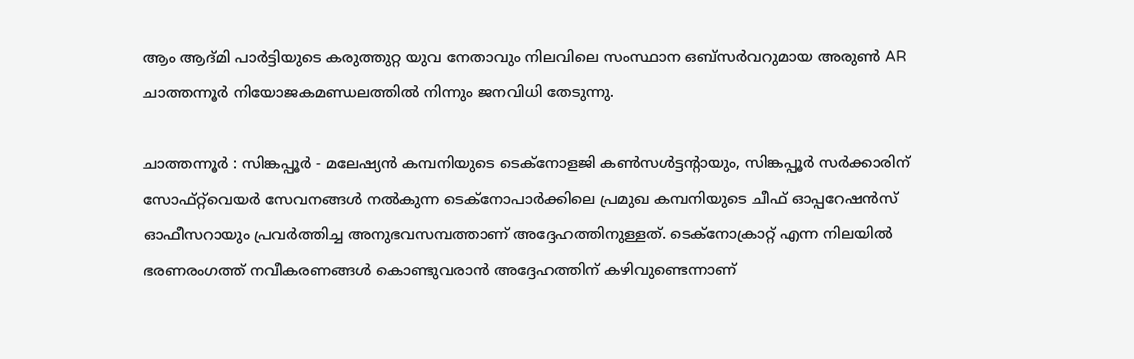ആം ആദ്മി പാർട്ടിയുടെ കരുത്തുറ്റ യുവ നേതാവും നിലവിലെ സംസ്ഥാന ഒബ്സർവറുമായ അരുൺ AR ചാത്തന്നൂർ നിയോജകമണ്ഡലത്തിൽ നിന്നും ജനവിധി തേടുന്നു.

ചാത്തന്നൂർ : സിങ്കപ്പൂർ - മലേഷ്യൻ കമ്പനിയുടെ ടെക്നോളജി കൺസൾട്ടന്റായും, സിങ്കപ്പൂർ സർക്കാരിന് സോഫ്റ്റ്‌വെയർ സേവനങ്ങൾ നൽകുന്ന ടെക്നോപാർക്കിലെ പ്രമുഖ കമ്പനിയുടെ ചീഫ് ഓപ്പറേഷൻസ് ഓഫീസറായും പ്രവർത്തിച്ച അനുഭവസമ്പത്താണ് അദ്ദേഹത്തിനുള്ളത്. ടെക്നോക്രാറ്റ് എന്ന നിലയിൽ ഭരണരംഗത്ത് നവീകരണങ്ങൾ കൊണ്ടുവരാൻ അദ്ദേഹത്തിന് കഴിവുണ്ടെന്നാണ്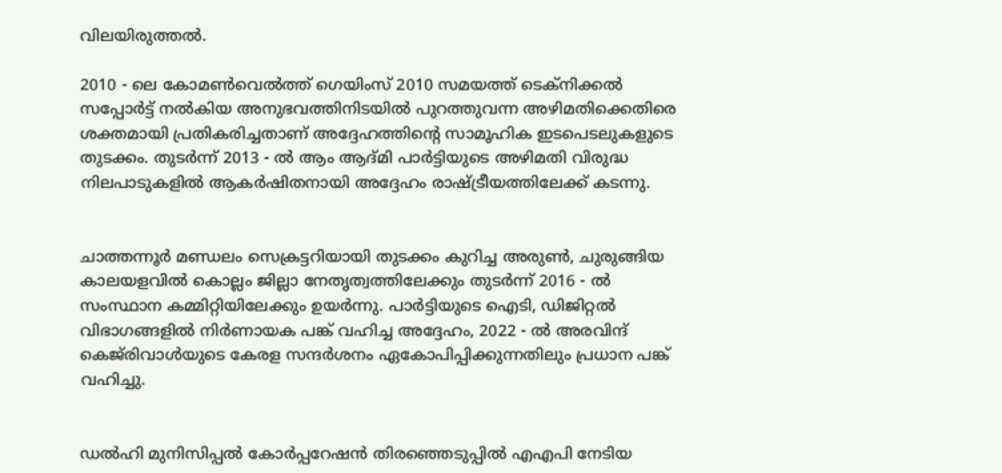വിലയിരുത്തൽ.

2010 - ലെ കോമൺവെൽത്ത് ഗെയിംസ് 2010 സമയത്ത് ടെക്നിക്കൽ സപ്പോർട്ട് നൽകിയ അനുഭവത്തിനിടയിൽ പുറത്തുവന്ന അഴിമതിക്കെതിരെ ശക്തമായി പ്രതികരിച്ചതാണ് അദ്ദേഹത്തിന്റെ സാമൂഹിക ഇടപെടലുകളുടെ തുടക്കം. തുടർന്ന് 2013 - ൽ ആം ആദ്മി പാർട്ടിയുടെ അഴിമതി വിരുദ്ധ നിലപാടുകളിൽ ആകർഷിതനായി അദ്ദേഹം രാഷ്ട്രീയത്തിലേക്ക് കടന്നു.


ചാത്തന്നൂർ മണ്ഡലം സെക്രട്ടറിയായി തുടക്കം കുറിച്ച അരുൺ, ചുരുങ്ങിയ കാലയളവിൽ കൊല്ലം ജില്ലാ നേതൃത്വത്തിലേക്കും തുടർന്ന് 2016 - ൽ സംസ്ഥാന കമ്മിറ്റിയിലേക്കും ഉയർന്നു. പാർട്ടിയുടെ ഐടി, ഡിജിറ്റൽ വിഭാഗങ്ങളിൽ നിർണായക പങ്ക് വഹിച്ച അദ്ദേഹം, 2022 - ൽ അരവിന്ദ് കെജ്‌രിവാൾയുടെ കേരള സന്ദർശനം ഏകോപിപ്പിക്കുന്നതിലും പ്രധാന പങ്ക് വഹിച്ചു.


ഡൽഹി മുനിസിപ്പൽ കോർപ്പറേഷൻ തിരഞ്ഞെടുപ്പിൽ എഎപി നേടിയ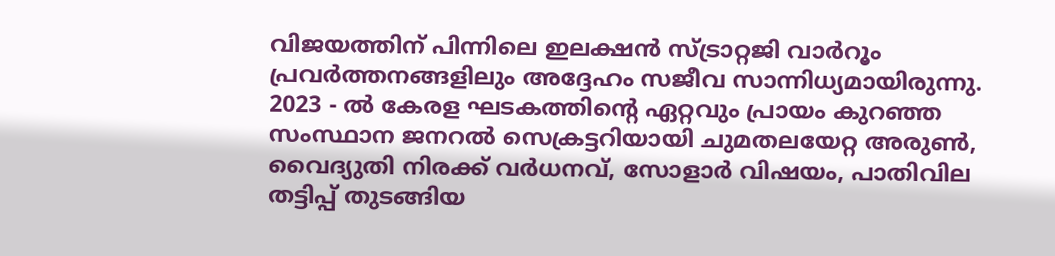വിജയത്തിന് പിന്നിലെ ഇലക്ഷൻ സ്ട്രാറ്റജി വാർറൂം പ്രവർത്തനങ്ങളിലും അദ്ദേഹം സജീവ സാന്നിധ്യമായിരുന്നു. 2023 - ൽ കേരള ഘടകത്തിന്റെ ഏറ്റവും പ്രായം കുറഞ്ഞ സംസ്ഥാന ജനറൽ സെക്രട്ടറിയായി ചുമതലയേറ്റ അരുൺ, വൈദ്യുതി നിരക്ക് വർധനവ്, സോളാർ വിഷയം, പാതിവില തട്ടിപ്പ് തുടങ്ങിയ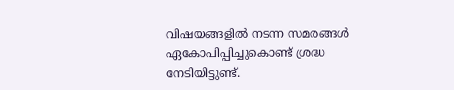വിഷയങ്ങളിൽ നടന്ന സമരങ്ങൾ ഏകോപിപ്പിച്ചുകൊണ്ട് ശ്രദ്ധ നേടിയിട്ടുണ്ട്.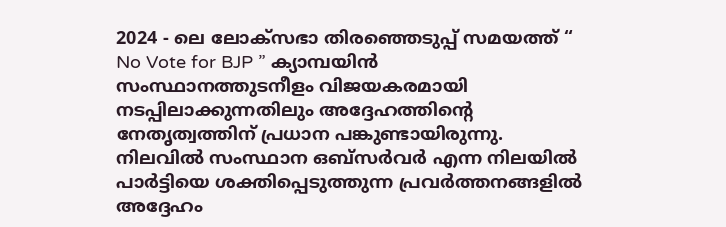2024 - ലെ ലോക്‌സഭാ തിരഞ്ഞെടുപ്പ് സമയത്ത് “ No Vote for BJP ” ക്യാമ്പയിൻ സംസ്ഥാനത്തുടനീളം വിജയകരമായി നടപ്പിലാക്കുന്നതിലും അദ്ദേഹത്തിന്റെ നേതൃത്വത്തിന് പ്രധാന പങ്കുണ്ടായിരുന്നു. നിലവിൽ സംസ്ഥാന ഒബ്സർവർ എന്ന നിലയിൽ പാർട്ടിയെ ശക്തിപ്പെടുത്തുന്ന പ്രവർത്തനങ്ങളിൽ അദ്ദേഹം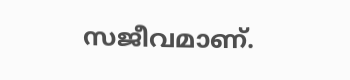സജീവമാണ്.